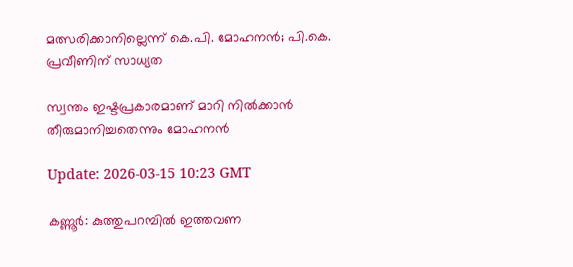മത്സരിക്കാനില്ലെന്ന് കെ.പി. മോഹനൻ; പി.കെ. പ്രവീണിന് സാധ്യത

സ്വന്തം ഇഷ്ടപ്രകാരമാണ് മാറി നിൽക്കാൻ തീരുമാനിച്ചതെന്നും മോഹനൻ

Update: 2026-03-15 10:23 GMT

കണ്ണൂർ: കുത്തുപറമ്പിൽ ഇത്തവണ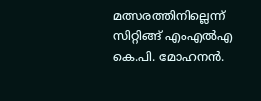മത്സരത്തിനില്ലെന്ന് സിറ്റിങ്ങ് എംഎൽഎ കെ.പി. മോഹനൻ.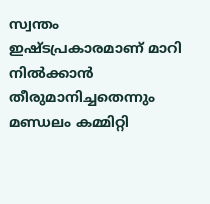സ്വന്തം ഇഷ്ടപ്രകാരമാണ് മാറി നിൽക്കാൻ തീരുമാനിച്ചതെന്നും മണ്ഡലം കമ്മിറ്റി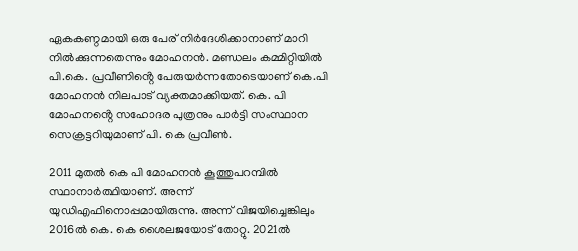ഏകകണ്ഠമായി ഒരു പേര് നിർദേശിക്കാനാണ് മാറി നിൽക്കുന്നതെന്നും മോഹനൻ. മണ്ഡലം കമ്മിറ്റിയിൽ പി.കെ. പ്രവീണിൻ്റെ പേരുയർന്നതോടെയാണ് കെ.പി മോഹനൻ നിലപാട് വ്യക്തമാക്കിയത്. കെ. പി മോഹനൻ്റെ സഹോദര പുത്രനും പാര്‍ട്ടി സംസ്ഥാന സെക്രട്ടറിയുമാണ് പി. കെ പ്രവീൺ.

2011 മുതല്‍ കെ പി മോഹനന്‍ കൂത്തുപറമ്പില്‍ സ്ഥാനാര്‍ത്ഥിയാണ്. അന്ന് യുഡിഎഫിനൊപ്പമായിരുന്നു. അന്ന് വിജയിച്ചെങ്കിലും 2016ല്‍ കെ. കെ ശൈലജയോട് തോറ്റു. 2021ല്‍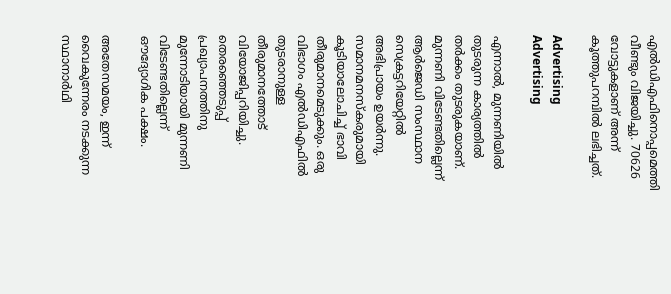എല്‍ഡിഎഫിനൊപ്പമെത്തി വീണ്ടും വിജയിച്ചു. 70626 വോട്ടുകളാണ് അന്ന് കൂത്തുപറമ്പില്‍ ലഭിച്ചത്.

Advertising
Advertising

എന്നാൽ, മുന്നണിയിൽ തുടരുന്ന കാര്യത്തിൽ തർക്കം തുടരുകയാണ്. മുന്നണി വിടേണ്ടതില്ലെന്ന് ആർജെഡി സംസ്ഥാന സെക്രട്ടറിയേറ്റിൽ അഭിപ്രായം ഉയർന്നു. സമാനമനസ്കരുമായി കൂടിയാലോചിച്ച് ഭാവി തീരുമാനമെടുക്കും. ഒരു വിഭാഗം എൽഡിഎഫിൽ തുടരാനുള്ള തീരുമാനത്തോട് വിയോജിപ്പറിയിച്ചു. തെരഞ്ഞെടുപ്പ് പ്രഖ്യാപനത്തിനു മുന്നോടിയായി മുന്നണി വിടേണ്ടതില്ലെന്ന് ഔദ്യോഗിക പക്ഷം.

അതേസമയം, ഇന്ന് വൈകുന്നേരം നടക്കുന്ന സ്ഥാനാർഥി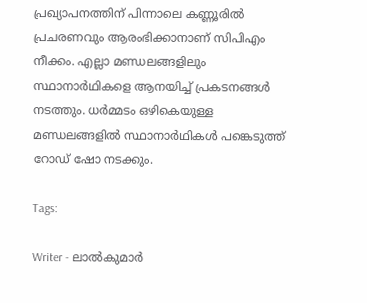പ്രഖ്യാപനത്തിന് പിന്നാലെ കണ്ണൂരിൽ പ്രചരണവും ആരംഭിക്കാനാണ് സിപിഎം നീക്കം. എല്ലാ മണ്ഡലങ്ങളിലും സ്ഥാനാർഥികളെ ആനയിച്ച് പ്രകടനങ്ങൾ നടത്തും. ധർമ്മടം ഒഴികെയുള്ള മണ്ഡലങ്ങളിൽ സ്ഥാനാർഥികൾ പങ്കെടുത്ത് റോഡ് ഷോ നടക്കും.

Tags:

Writer - ലാൽകുമാർ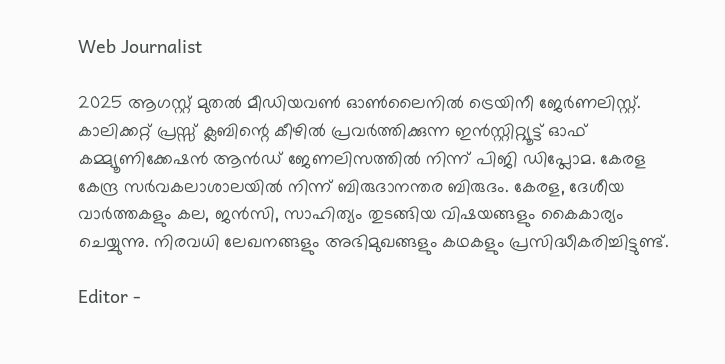Web Journalist

2025 ആഗസ്റ്റ് മുതൽ മീഡിയവൺ ഓൺലൈനിൽ ട്രെയിനീ ജേർണലിസ്റ്റ്. കാലിക്കറ്റ് പ്രസ്സ് ക്ലബിന്റെ കീഴില്‍ പ്രവര്‍ത്തിക്കുന്ന ഇന്‍സ്റ്റിറ്റ്യൂട്ട് ഓഫ് കമ്മ്യൂണിക്കേഷന്‍ ആന്‍ഡ് ജേണലിസത്തിൽ നിന്ന് പിജി ഡിപ്ലോമ. കേരള കേന്ദ്ര സർവകലാശാലയിൽ നിന്ന് ബിരുദാനന്തര ബിരുദം. കേരള, ദേശീയ വാർത്തകളും കല, ജൻസി, സാഹിത്യം തുടങ്ങിയ വിഷയങ്ങളും കൈകാര്യം ചെയ്യുന്നു. നിരവധി ലേഖനങ്ങളും അഭിമുഖങ്ങളും കഥകളും പ്രസിദ്ധീകരിച്ചിട്ടുണ്ട്.

Editor -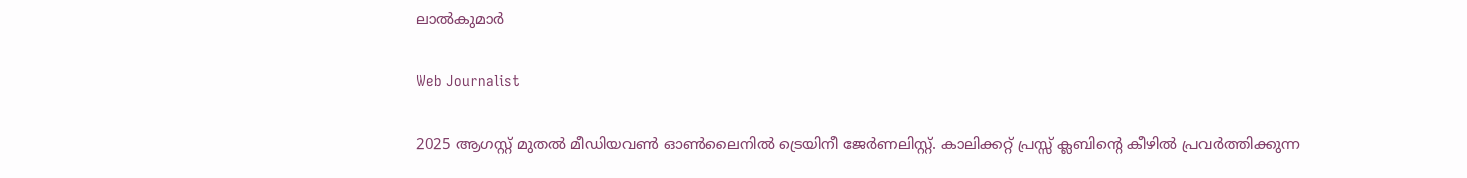ലാൽകുമാർ

Web Journalist

2025 ആഗസ്റ്റ് മുതൽ മീഡിയവൺ ഓൺലൈനിൽ ട്രെയിനീ ജേർണലിസ്റ്റ്. കാലിക്കറ്റ് പ്രസ്സ് ക്ലബിന്റെ കീഴില്‍ പ്രവര്‍ത്തിക്കുന്ന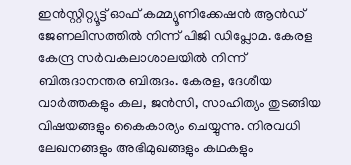ഇന്‍സ്റ്റിറ്റ്യൂട്ട് ഓഫ് കമ്മ്യൂണിക്കേഷന്‍ ആന്‍ഡ് ജേണലിസത്തിൽ നിന്ന് പിജി ഡിപ്ലോമ. കേരള കേന്ദ്ര സർവകലാശാലയിൽ നിന്ന് ബിരുദാനന്തര ബിരുദം. കേരള, ദേശീയ വാർത്തകളും കല, ജൻസി, സാഹിത്യം തുടങ്ങിയ വിഷയങ്ങളും കൈകാര്യം ചെയ്യുന്നു. നിരവധി ലേഖനങ്ങളും അഭിമുഖങ്ങളും കഥകളും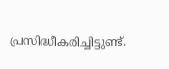പ്രസിദ്ധീകരിച്ചിട്ടുണ്ട്.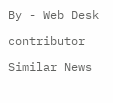By - Web Desk

contributor

Similar News